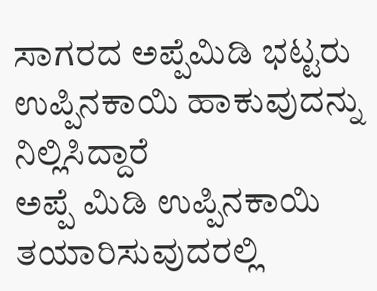ಸಾಗರದ ಅಪ್ಪೆಮಿಡಿ ಭಟ್ಟರು ಉಪ್ಪಿನಕಾಯಿ ಹಾಕುವುದನ್ನು ನಿಲ್ಲಿಸಿದ್ದಾರೆ
ಅಪ್ಪೆ ಮಿಡಿ ಉಪ್ಪಿನಕಾಯಿ ತಯಾರಿಸುವುದರಲ್ಲಿ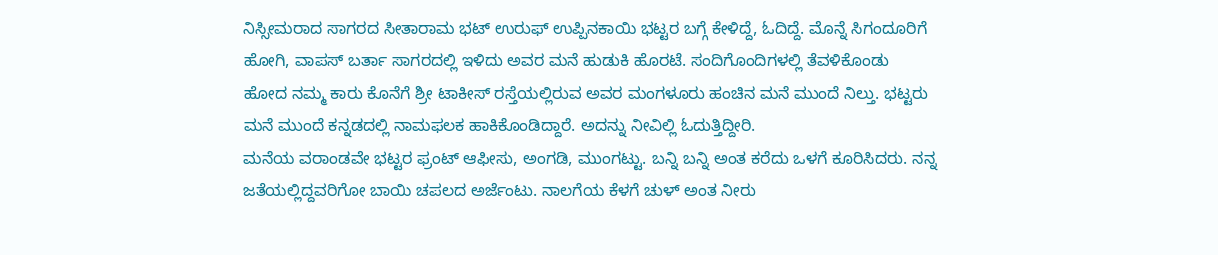ನಿಸ್ಸೀಮರಾದ ಸಾಗರದ ಸೀತಾರಾಮ ಭಟ್ ಉರುಫ್ ಉಪ್ಪಿನಕಾಯಿ ಭಟ್ಟರ ಬಗ್ಗೆ ಕೇಳಿದ್ದೆ, ಓದಿದ್ದೆ. ಮೊನ್ನೆ ಸಿಗಂದೂರಿಗೆ ಹೋಗಿ, ವಾಪಸ್ ಬರ್ತಾ ಸಾಗರದಲ್ಲಿ ಇಳಿದು ಅವರ ಮನೆ ಹುಡುಕಿ ಹೊರಟೆ. ಸಂದಿಗೊಂದಿಗಳಲ್ಲಿ ತೆವಳಿಕೊಂಡು ಹೋದ ನಮ್ಮ ಕಾರು ಕೊನೆಗೆ ಶ್ರೀ ಟಾಕೀಸ್ ರಸ್ತೆಯಲ್ಲಿರುವ ಅವರ ಮಂಗಳೂರು ಹಂಚಿನ ಮನೆ ಮುಂದೆ ನಿಲ್ತು. ಭಟ್ಟರು ಮನೆ ಮುಂದೆ ಕನ್ನಡದಲ್ಲಿ ನಾಮಫಲಕ ಹಾಕಿಕೊಂಡಿದ್ದಾರೆ. ಅದನ್ನು ನೀವಿಲ್ಲಿ ಓದುತ್ತಿದ್ದೀರಿ.
ಮನೆಯ ವರಾಂಡವೇ ಭಟ್ಟರ ಫ್ರಂಟ್ ಆಫೀಸು, ಅಂಗಡಿ, ಮುಂಗಟ್ಟು. ಬನ್ನಿ ಬನ್ನಿ ಅಂತ ಕರೆದು ಒಳಗೆ ಕೂರಿಸಿದರು. ನನ್ನ ಜತೆಯಲ್ಲಿದ್ದವರಿಗೋ ಬಾಯಿ ಚಪಲದ ಅರ್ಜೆಂಟು. ನಾಲಗೆಯ ಕೆಳಗೆ ಚುಳ್ ಅಂತ ನೀರು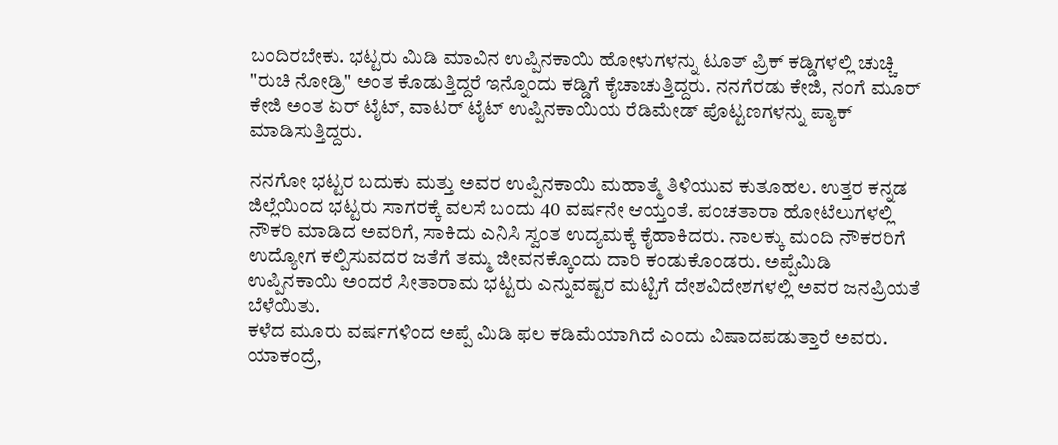ಬಂದಿರಬೇಕು. ಭಟ್ಟರು ಮಿಡಿ ಮಾವಿನ ಉಪ್ಪಿನಕಾಯಿ ಹೋಳುಗಳನ್ನು ಟೂತ್ ಪ್ರಿಕ್ ಕಡ್ಡಿಗಳಲ್ಲಿ ಚುಚ್ಚಿ "ರುಚಿ ನೋಡ್ರಿ" ಅಂತ ಕೊಡುತ್ತಿದ್ದರೆ ಇನ್ನೊಂದು ಕಡ್ಡಿಗೆ ಕೈಚಾಚುತ್ತಿದ್ದರು. ನನಗೆರಡು ಕೇಜಿ, ನಂಗೆ ಮೂರ್ ಕೇಜಿ ಅಂತ ಏರ್ ಟೈಟ್, ವಾಟರ್ ಟೈಟ್ ಉಪ್ಪಿನಕಾಯಿಯ ರೆಡಿಮೇಡ್ ಪೊಟ್ಟಣಗಳನ್ನು ಪ್ಯಾಕ್ ಮಾಡಿಸುತ್ತಿದ್ದರು.

ನನಗೋ ಭಟ್ಟರ ಬದುಕು ಮತ್ತು ಅವರ ಉಪ್ಪಿನಕಾಯಿ ಮಹಾತ್ಮೆ ತಿಳಿಯುವ ಕುತೂಹಲ. ಉತ್ತರ ಕನ್ನಡ ಜಿಲ್ಲೆಯಿಂದ ಭಟ್ಟರು ಸಾಗರಕ್ಕೆ ವಲಸೆ ಬಂದು 40 ವರ್ಷನೇ ಆಯ್ತಂತೆ. ಪಂಚತಾರಾ ಹೋಟೆಲುಗಳಲ್ಲಿ ನೌಕರಿ ಮಾಡಿದ ಅವರಿಗೆ, ಸಾಕಿದು ಎನಿಸಿ ಸ್ವಂತ ಉದ್ಯಮಕ್ಕೆ ಕೈಹಾಕಿದರು. ನಾಲಕ್ಕು ಮಂದಿ ನೌಕರರಿಗೆ ಉದ್ಯೋಗ ಕಲ್ಪಿಸುವದರ ಜತೆಗೆ ತಮ್ಮ ಜೀವನಕ್ಕೊಂದು ದಾರಿ ಕಂಡುಕೊಂಡರು. ಅಪ್ಪೆಮಿಡಿ ಉಪ್ಪಿನಕಾಯಿ ಅಂದರೆ ಸೀತಾರಾಮ ಭಟ್ಟರು ಎನ್ನುವಷ್ಟರ ಮಟ್ಟಿಗೆ ದೇಶವಿದೇಶಗಳಲ್ಲಿ ಅವರ ಜನಪ್ರಿಯತೆ ಬೆಳೆಯಿತು.
ಕಳೆದ ಮೂರು ವರ್ಷಗಳಿಂದ ಅಪ್ಪೆ ಮಿಡಿ ಫಲ ಕಡಿಮೆಯಾಗಿದೆ ಎಂದು ವಿಷಾದಪಡುತ್ತಾರೆ ಅವರು. ಯಾಕಂದ್ರೆ,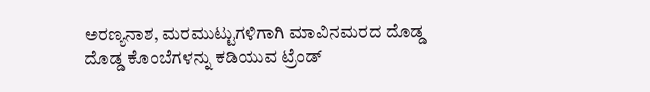ಅರಣ್ಯನಾಶ, ಮರಮುಟ್ಟುಗಳಿಗಾಗಿ ಮಾವಿನಮರದ ದೊಡ್ಡ ದೊಡ್ಡ ಕೊಂಬೆಗಳನ್ನು ಕಡಿಯುವ ಟ್ರೆಂಡ್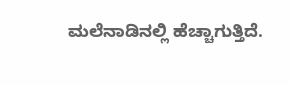ಮಲೆನಾಡಿನಲ್ಲಿ ಹೆಚ್ಚಾಗುತ್ತಿದೆ.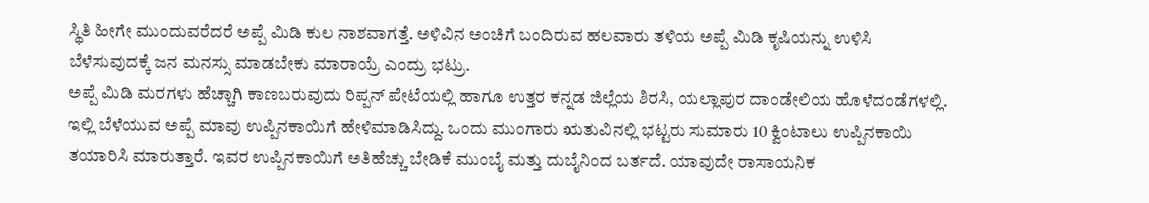ಸ್ಥಿತಿ ಹೀಗೇ ಮುಂದುವರೆದರೆ ಅಪ್ಪೆ ಮಿಡಿ ಕುಲ ನಾಶವಾಗತ್ತೆ. ಅಳಿವಿನ ಅಂಚಿಗೆ ಬಂದಿರುವ ಹಲವಾರು ತಳಿಯ ಅಪ್ಪೆ ಮಿಡಿ ಕೃಷಿಯನ್ನು ಉಳಿಸಿ ಬೆಳೆಸುವುದಕ್ಕೆ ಜನ ಮನಸ್ಸು ಮಾಡಬೇಕು ಮಾರಾಯ್ರೆ ಎಂದ್ರು ಭಟ್ರು.
ಅಪ್ಪೆ ಮಿಡಿ ಮರಗಳು ಹೆಚ್ಚಾಗಿ ಕಾಣಬರುವುದು ರಿಪ್ಪನ್ ಪೇಟೆಯಲ್ಲಿ ಹಾಗೂ ಉತ್ತರ ಕನ್ನಡ ಜಿಲ್ಲೆಯ ಶಿರಸಿ, ಯಲ್ಲಾಪುರ ದಾಂಡೇಲಿಯ ಹೊಳೆದಂಡೆಗಳಲ್ಲಿ. ಇಲ್ಲಿ ಬೆಳೆಯುವ ಅಪ್ಪೆ ಮಾವು ಉಪ್ಪಿನಕಾಯಿಗೆ ಹೇಳಿಮಾಡಿಸಿದ್ದು. ಒಂದು ಮುಂಗಾರು ಋತುವಿನಲ್ಲಿ ಭಟ್ಟರು ಸುಮಾರು 10 ಕ್ವಿಂಟಾಲು ಉಪ್ಪಿನಕಾಯಿ ತಯಾರಿಸಿ ಮಾರುತ್ತಾರೆ. ಇವರ ಉಪ್ಪಿನಕಾಯಿಗೆ ಅತಿಹೆಚ್ಚು ಬೇಡಿಕೆ ಮುಂಬೈ ಮತ್ತು ದುಬೈನಿಂದ ಬರ್ತದೆ. ಯಾವುದೇ ರಾಸಾಯನಿಕ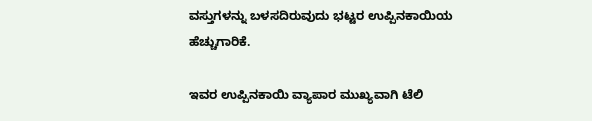ವಸ್ತುಗಳನ್ನು ಬಳಸದಿರುವುದು ಭಟ್ಟರ ಉಪ್ಪಿನಕಾಯಿಯ ಹೆಚ್ಚುಗಾರಿಕೆ.

ಇವರ ಉಪ್ಪಿನಕಾಯಿ ವ್ಯಾಪಾರ ಮುಖ್ಯವಾಗಿ ಟೆಲಿ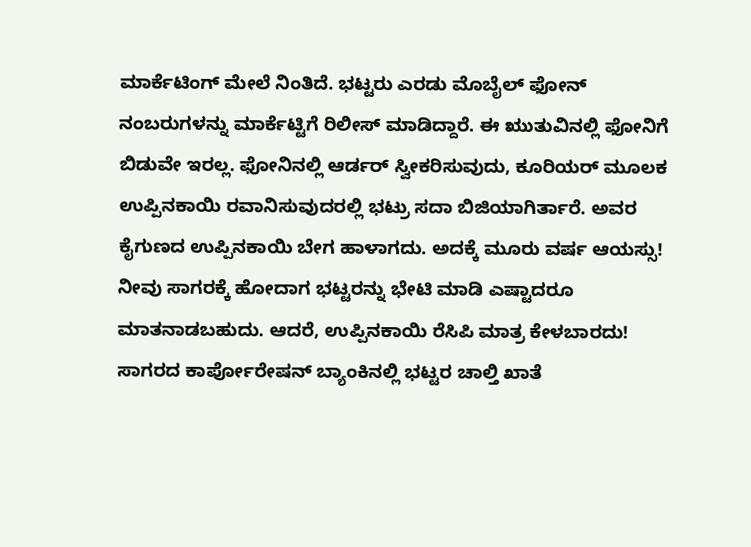ಮಾರ್ಕೆಟಿಂಗ್ ಮೇಲೆ ನಿಂತಿದೆ. ಭಟ್ಟರು ಎರಡು ಮೊಬೈಲ್ ಫೋನ್ ನಂಬರುಗಳನ್ನು ಮಾರ್ಕೆಟ್ಟಿಗೆ ರಿಲೀಸ್ ಮಾಡಿದ್ದಾರೆ. ಈ ಋುತುವಿನಲ್ಲಿ ಫೋನಿಗೆ ಬಿಡುವೇ ಇರಲ್ಲ. ಫೋನಿನಲ್ಲಿ ಆರ್ಡರ್ ಸ್ವೀಕರಿಸುವುದು, ಕೂರಿಯರ್ ಮೂಲಕ ಉಪ್ಪಿನಕಾಯಿ ರವಾನಿಸುವುದರಲ್ಲಿ ಭಟ್ರು ಸದಾ ಬಿಜಿಯಾಗಿರ್ತಾರೆ. ಅವರ ಕೈಗುಣದ ಉಪ್ಪಿನಕಾಯಿ ಬೇಗ ಹಾಳಾಗದು. ಅದಕ್ಕೆ ಮೂರು ವರ್ಷ ಆಯಸ್ಸು! ನೀವು ಸಾಗರಕ್ಕೆ ಹೋದಾಗ ಭಟ್ಟರನ್ನು ಭೇಟಿ ಮಾಡಿ ಎಷ್ಟಾದರೂ ಮಾತನಾಡಬಹುದು. ಆದರೆ, ಉಪ್ಪಿನಕಾಯಿ ರೆಸಿಪಿ ಮಾತ್ರ ಕೇಳಬಾರದು!
ಸಾಗರದ ಕಾರ್ಪೋರೇಷನ್ ಬ್ಯಾಂಕಿನಲ್ಲಿ ಭಟ್ಟರ ಚಾಲ್ತಿ ಖಾತೆ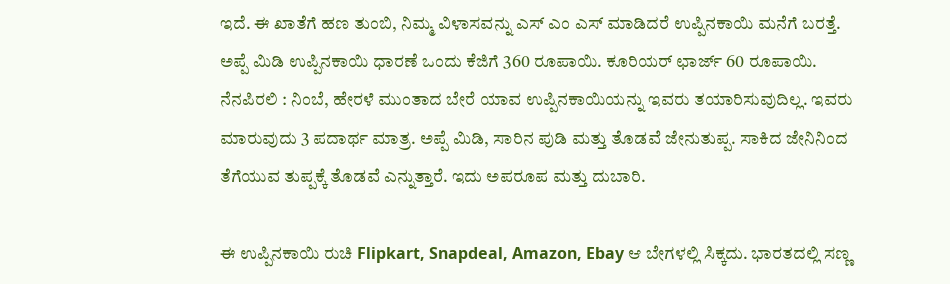ಇದೆ. ಈ ಖಾತೆಗೆ ಹಣ ತುಂಬಿ, ನಿಮ್ಮ ವಿಳಾಸವನ್ನು ಎಸ್ ಎಂ ಎಸ್ ಮಾಡಿದರೆ ಉಪ್ಪಿನಕಾಯಿ ಮನೆಗೆ ಬರತ್ತೆ. ಅಪ್ಪೆ ಮಿಡಿ ಉಪ್ಪಿನಕಾಯಿ ಧಾರಣೆ ಒಂದು ಕೆಜಿಗೆ 360 ರೂಪಾಯಿ. ಕೂರಿಯರ್ ಛಾರ್ಜ್ 60 ರೂಪಾಯಿ. ನೆನಪಿರಲಿ : ನಿಂಬೆ, ಹೇರಳೆ ಮುಂತಾದ ಬೇರೆ ಯಾವ ಉಪ್ಪಿನಕಾಯಿಯನ್ನು ಇವರು ತಯಾರಿಸುವುದಿಲ್ಲ. ಇವರು ಮಾರುವುದು 3 ಪದಾರ್ಥ ಮಾತ್ರ. ಅಪ್ಪೆ ಮಿಡಿ, ಸಾರಿನ ಪುಡಿ ಮತ್ತು ತೊಡವೆ ಜೇನುತುಪ್ಪ. ಸಾಕಿದ ಜೇನಿನಿಂದ ತೆಗೆಯುವ ತುಪ್ಪಕ್ಕೆ ತೊಡವೆ ಎನ್ನುತ್ತಾರೆ. ಇದು ಅಪರೂಪ ಮತ್ತು ದುಬಾರಿ.

ಈ ಉಪ್ಪಿನಕಾಯಿ ರುಚಿ Flipkart, Snapdeal, Amazon, Ebay ಆ ಬೇಗಳಲ್ಲಿ ಸಿಕ್ಕದು. ಭಾರತದಲ್ಲಿ ಸಣ್ಣ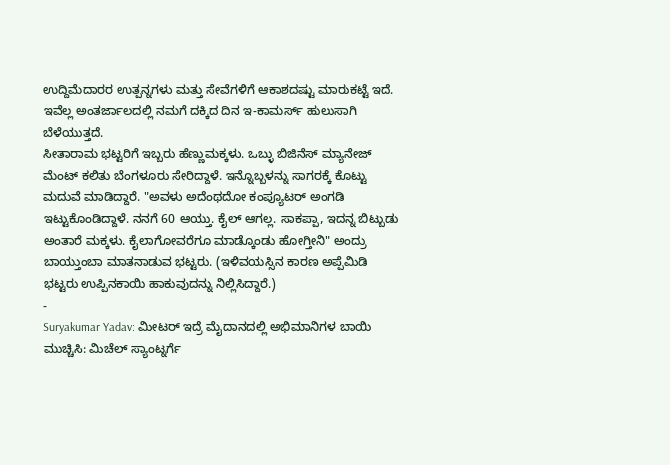ಉದ್ದಿಮೆದಾರರ ಉತ್ಪನ್ನಗಳು ಮತ್ತು ಸೇವೆಗಳಿಗೆ ಆಕಾಶದಷ್ಟು ಮಾರುಕಟ್ಟೆ ಇದೆ. ಇವೆಲ್ಲ ಅಂತರ್ಜಾಲದಲ್ಲಿ ನಮಗೆ ದಕ್ಕಿದ ದಿನ ಇ-ಕಾಮರ್ಸ್ ಹುಲುಸಾಗಿ ಬೆಳೆಯುತ್ತದೆ.
ಸೀತಾರಾಮ ಭಟ್ಟರಿಗೆ ಇಬ್ಬರು ಹೆಣ್ಣುಮಕ್ಕಳು. ಒಬ್ಳು ಬಿಜಿನೆಸ್ ಮ್ಯಾನೇಜ್ ಮೆಂಟ್ ಕಲಿತು ಬೆಂಗಳೂರು ಸೇರಿದ್ದಾಳೆ. ಇನ್ನೊಬ್ಬಳನ್ನು ಸಾಗರಕ್ಕೆ ಕೊಟ್ಟು ಮದುವೆ ಮಾಡಿದ್ದಾರೆ. "ಅವಳು ಅದೆಂಥದೋ ಕಂಪ್ಯೂಟರ್ ಅಂಗಡಿ ಇಟ್ಟುಕೊಂಡಿದ್ದಾಳೆ. ನನಗೆ 60 ಆಯ್ತು. ಕೈಲ್ ಆಗಲ್ಲ. ಸಾಕಪ್ಪಾ, ಇದನ್ನ ಬಿಟ್ಬುಡು ಅಂತಾರೆ ಮಕ್ಕಳು. ಕೈಲಾಗೋವರೆಗೂ ಮಾಡ್ಕೊಂಡು ಹೋಗ್ತೀನಿ" ಅಂದ್ರು ಬಾಯ್ತುಂಬಾ ಮಾತನಾಡುವ ಭಟ್ಟರು. (ಇಳಿವಯಸ್ಸಿನ ಕಾರಣ ಅಪ್ಪೆಮಿಡಿ ಭಟ್ಟರು ಉಪ್ಪಿನಕಾಯಿ ಹಾಕುವುದನ್ನು ನಿಲ್ಲಿಸಿದ್ದಾರೆ.)
-
Suryakumar Yadav: ಮೀಟರ್ ಇದ್ರೆ ಮೈದಾನದಲ್ಲಿ ಅಭಿಮಾನಿಗಳ ಬಾಯಿ ಮುಚ್ಚಿಸಿ: ಮಿಚೆಲ್ ಸ್ಯಾಂಟ್ನರ್ಗೆ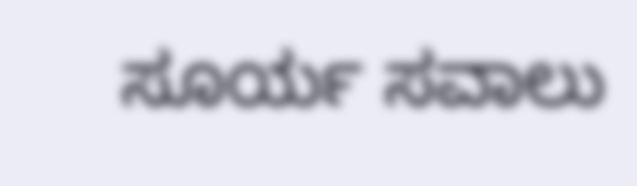ಸೂರ್ಯ ಸವಾಲು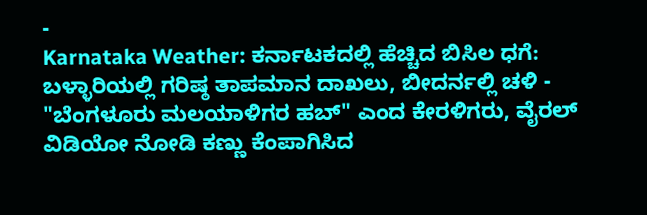-
Karnataka Weather: ಕರ್ನಾಟಕದಲ್ಲಿ ಹೆಚ್ಚಿದ ಬಿಸಿಲ ಧಗೆ: ಬಳ್ಳಾರಿಯಲ್ಲಿ ಗರಿಷ್ಠ ತಾಪಮಾನ ದಾಖಲು, ಬೀದರ್ನಲ್ಲಿ ಚಳಿ -
"ಬೆಂಗಳೂರು ಮಲಯಾಳಿಗರ ಹಬ್" ಎಂದ ಕೇರಳಿಗರು, ವೈರಲ್ ವಿಡಿಯೋ ನೋಡಿ ಕಣ್ಣು ಕೆಂಪಾಗಿಸಿದ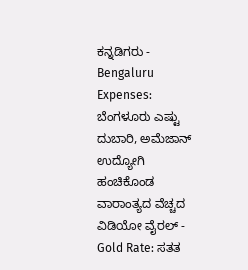ಕನ್ನಡಿಗರು -
Bengaluru Expenses: ಬೆಂಗಳೂರು ಎಷ್ಟು ದುಬಾರಿ, ಅಮೆಜಾನ್ ಉದ್ಯೋಗಿ ಹಂಚಿಕೊಂಡ ವಾರಾಂತ್ಯದ ವೆಚ್ಚದ ವಿಡಿಯೋ ವೈರಲ್ -
Gold Rate: ಸತತ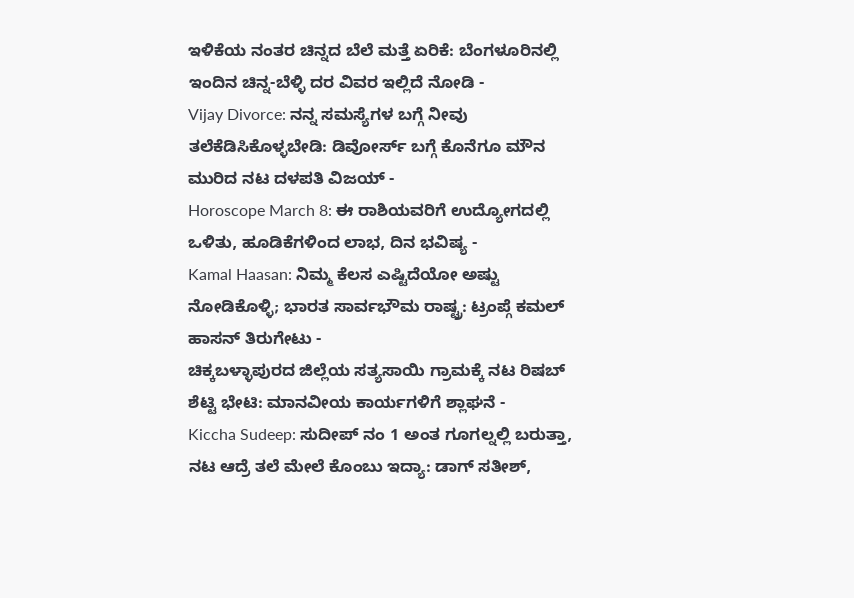ಇಳಿಕೆಯ ನಂತರ ಚಿನ್ನದ ಬೆಲೆ ಮತ್ತೆ ಏರಿಕೆ: ಬೆಂಗಳೂರಿನಲ್ಲಿ ಇಂದಿನ ಚಿನ್ನ-ಬೆಳ್ಳಿ ದರ ವಿವರ ಇಲ್ಲಿದೆ ನೋಡಿ -
Vijay Divorce: ನನ್ನ ಸಮಸ್ಯೆಗಳ ಬಗ್ಗೆ ನೀವು ತಲೆಕೆಡಿಸಿಕೊಳ್ಳಬೇಡಿ: ಡಿವೋರ್ಸ್ ಬಗ್ಗೆ ಕೊನೆಗೂ ಮೌನ ಮುರಿದ ನಟ ದಳಪತಿ ವಿಜಯ್ -
Horoscope March 8: ಈ ರಾಶಿಯವರಿಗೆ ಉದ್ಯೋಗದಲ್ಲಿ ಒಳಿತು, ಹೂಡಿಕೆಗಳಿಂದ ಲಾಭ, ದಿನ ಭವಿಷ್ಯ -
Kamal Haasan: ನಿಮ್ಮ ಕೆಲಸ ಎಷ್ಟಿದೆಯೋ ಅಷ್ಟು ನೋಡಿಕೊಳ್ಳಿ; ಭಾರತ ಸಾರ್ವಭೌಮ ರಾಷ್ಟ್ರ: ಟ್ರಂಪ್ಗೆ ಕಮಲ್ ಹಾಸನ್ ತಿರುಗೇಟು -
ಚಿಕ್ಕಬಳ್ಳಾಪುರದ ಜಿಲ್ಲೆಯ ಸತ್ಯಸಾಯಿ ಗ್ರಾಮಕ್ಕೆ ನಟ ರಿಷಬ್ ಶೆಟ್ಟಿ ಭೇಟಿ: ಮಾನವೀಯ ಕಾರ್ಯಗಳಿಗೆ ಶ್ಲಾಘನೆ -
Kiccha Sudeep: ಸುದೀಪ್ ನಂ 1 ಅಂತ ಗೂಗಲ್ನಲ್ಲಿ ಬರುತ್ತಾ, ನಟ ಆದ್ರೆ ತಲೆ ಮೇಲೆ ಕೊಂಬು ಇದ್ಯಾ: ಡಾಗ್ ಸತೀಶ್,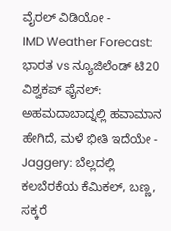ವೈರಲ್ ವಿಡಿಯೋ -
IMD Weather Forecast: ಭಾರತ vs ನ್ಯೂಜಿಲೆಂಡ್ ಟಿ20 ವಿಶ್ವಕಪ್ ಫೈನಲ್: ಅಹಮದಾಬಾದ್ನಲ್ಲಿ ಹವಾಮಾನ ಹೇಗಿದೆ, ಮಳೆ ಭೀತಿ ಇದೆಯೇ -
Jaggery: ಬೆಲ್ಲದಲ್ಲಿ ಕಲಬೆರಕೆಯ ಕೆಮಿಕಲ್, ಬಣ್ಣ, ಸಕ್ಕರೆ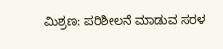ಮಿಶ್ರಣ: ಪರಿಶೀಲನೆ ಮಾಡುವ ಸರಳ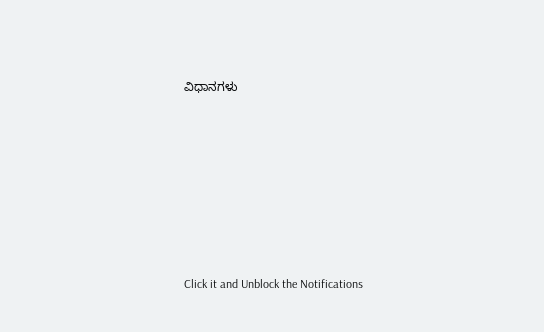ವಿಧಾನಗಳು












Click it and Unblock the Notifications